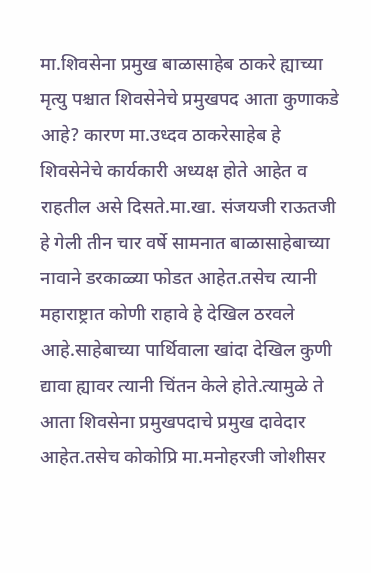मा.शिवसेना प्रमुख बाळासाहेब ठाकरे ह्याच्या मृत्यु पश्चात शिवसेनेचे प्रमुखपद आता कुणाकडे आहे? कारण मा.उध्दव ठाकरेसाहेब हे शिवसेनेचे कार्यकारी अध्यक्ष होते आहेत व राहतील असे दिसते.मा.खा. संजयजी राऊतजी हे गेली तीन चार वर्षे सामनात बाळासाहेबाच्या नावाने डरकाळ्या फोडत आहेत.तसेच त्यानी महाराष्ट्रात कोणी राहावे हे देखिल ठरवले आहे.साहेबाच्या पार्थिवाला खांदा देखिल कुणी द्यावा ह्यावर त्यानी चिंतन केले होते.त्यामुळे ते आता शिवसेना प्रमुखपदाचे प्रमुख दावेदार आहेत.तसेच कोकोप्रि मा.मनोहरजी जोशीसर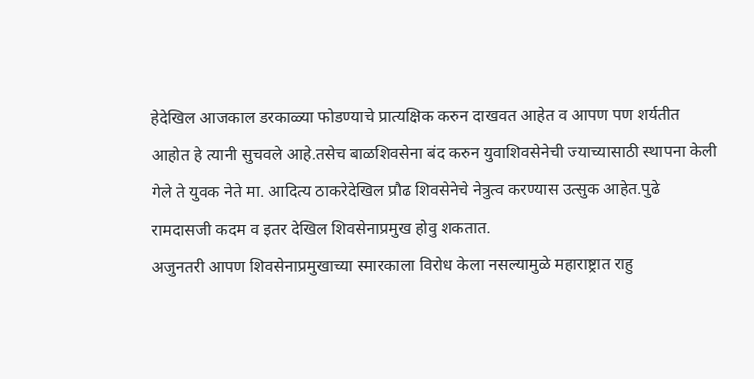हेदेखिल आजकाल डरकाळ्या फोडण्याचे प्रात्यक्षिक करुन दाखवत आहेत व आपण पण शर्यतीत आहोत हे त्यानी सुचवले आहे.तसेच बाळशिवसेना बंद करुन युवाशिवसेनेची ज्याच्यासाठी स्थापना केली गेले ते युवक नेते मा. आदित्य ठाकरेदेखिल प्रौढ शिवसेनेचे नेत्रुत्व करण्यास उत्सुक आहेत.पुढे रामदासजी कदम व इतर देखिल शिवसेनाप्रमुख होवु शकतात.
अजुनतरी आपण शिवसेनाप्रमुखाच्या स्मारकाला विरोध केला नसल्यामुळे महाराष्ट्रात राहु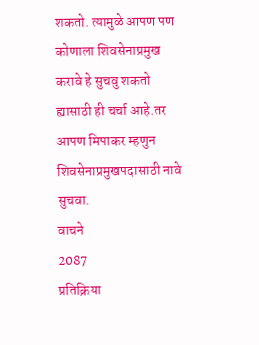शकतो. त्यामुळे आपण पण कोणाला शिवसेनाप्रमुख करावे हे सुचवु शकतो ह्यासाठी ही चर्चा आहे.तर आपण मिपाकर म्हणुन शिवसेनाप्रमुखपदासाठी नावे सुचवा.
वाचने
2087
प्रतिक्रिया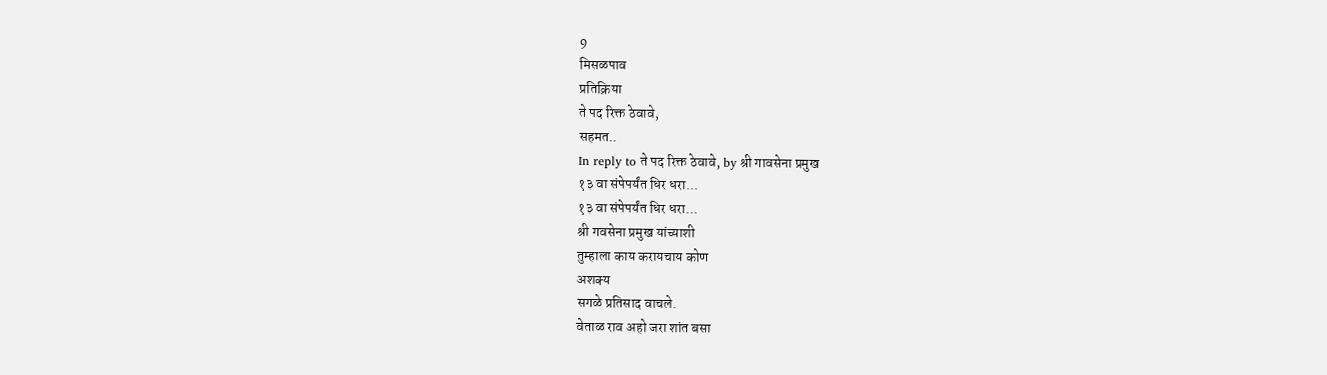9
मिसळपाव
प्रतिक्रिया
ते पद रिक्त ठेवावे,
सहमत..
In reply to ते पद रिक्त ठेवावे, by श्री गावसेना प्रमुख
१३ वा संपेपर्यंत धिर धरा...
१३ वा संपेपर्यंत धिर धरा...
श्री गवसेना प्रमुख यांच्याशी
तुम्हाला काय करायचाय कोण
अशक्य
सगळे प्रतिसाद वाचले.
वेताळ राव अहो जरा शांत बसा